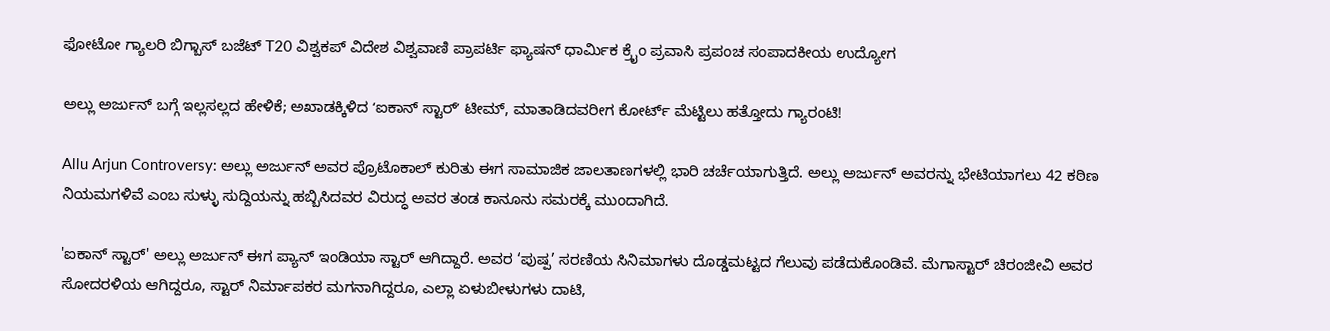ಫೋಟೋ ಗ್ಯಾಲರಿ ಬಿಗ್ಬಾಸ್ ಬಜೆಟ್ T20 ವಿಶ್ವಕಪ್ ವಿದೇಶ ವಿಶ್ವವಾಣಿ ಪ್ರಾಪರ್ಟಿ ಫ್ಯಾಷನ್ ಧಾರ್ಮಿಕ ಕ್ರೈಂ ಪ್ರವಾಸಿ ಪ್ರಪಂಚ ಸಂಪಾದಕೀಯ ಉದ್ಯೋಗ

ಅಲ್ಲು ಅರ್ಜುನ್‌ ಬಗ್ಗೆ ಇಲ್ಲಸಲ್ಲದ ಹೇಳಿಕೆ; ಅಖಾಡಕ್ಕಿಳಿದ ‌ʻಐಕಾನ್‌ ಸ್ಟಾರ್‌ʼ ಟೀಮ್, ಮಾತಾಡಿದವರೀಗ ಕೋರ್ಟ್‌ ಮೆಟ್ಟಿಲು ಹತ್ತೋದು ಗ್ಯಾರಂಟಿ!

Allu Arjun Controversy: ಅಲ್ಲು ಅರ್ಜುನ್‌ ಅವರ ಪ್ರೊಟೊಕಾಲ್‌ ಕುರಿತು ಈಗ ಸಾಮಾಜಿಕ ಜಾಲತಾಣಗಳಲ್ಲಿ ಭಾರಿ ಚರ್ಚೆಯಾಗುತ್ತಿದೆ. ಅಲ್ಲು ಅರ್ಜುನ್ ಅವರನ್ನು ಭೇಟಿಯಾಗಲು 42 ಕಠಿಣ ನಿಯಮಗಳಿವೆ ಎಂಬ ಸುಳ್ಳು ಸುದ್ದಿಯನ್ನು ಹಬ್ಬಿಸಿದವರ ವಿರುದ್ಧ ಅವರ ತಂಡ ಕಾನೂನು ಸಮರಕ್ಕೆ ಮುಂದಾಗಿದೆ.

'ಐಕಾನ್ ಸ್ಟಾರ್' ಅಲ್ಲು ಅರ್ಜುನ್ ಈಗ ಪ್ಯಾನ್‌ ಇಂಡಿಯಾ ಸ್ಟಾರ್‌ ಆಗಿದ್ದಾರೆ. ಅವರ ‘ಪುಷ್ಪ’ ಸರಣಿಯ ಸಿನಿಮಾಗಳು ದೊಡ್ಡಮಟ್ಟದ ಗೆಲುವು ಪಡೆದುಕೊಂಡಿವೆ. ಮೆಗಾಸ್ಟಾರ್ ಚಿರಂಜೀವಿ ಅವರ ಸೋದರಳಿಯ ಆಗಿದ್ದರೂ, ಸ್ಟಾರ್ ನಿರ್ಮಾಪಕರ ಮಗನಾಗಿದ್ದರೂ, ಎಲ್ಲಾ ಏಳುಬೀಳುಗಳು ದಾಟಿ,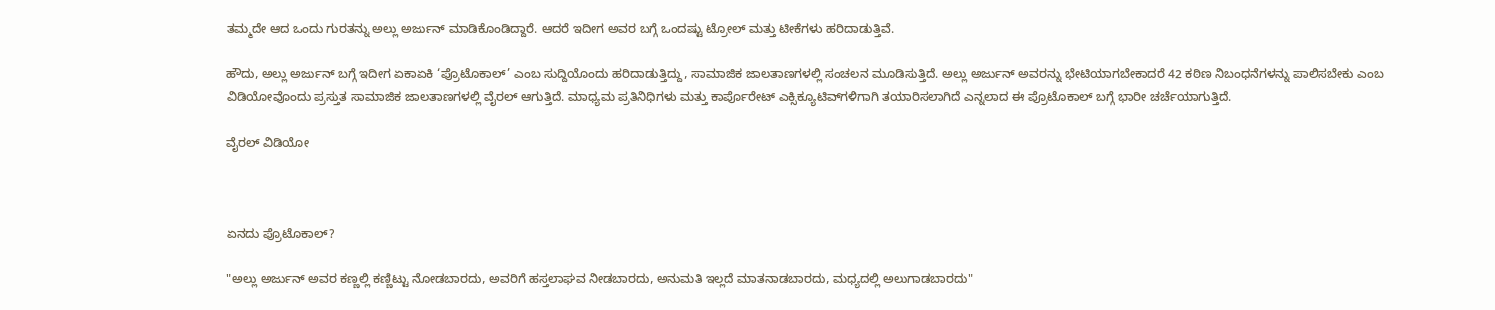ತಮ್ಮದೇ ಆದ ಒಂದು ಗುರತನ್ನು ಅಲ್ಲು ಅರ್ಜುನ್‌ ಮಾಡಿಕೊಂಡಿದ್ದಾರೆ. ಆದರೆ ಇದೀಗ ಅವರ ಬಗ್ಗೆ ಒಂದಷ್ಟು ಟ್ರೋಲ್‌ ಮತ್ತು ಟೀಕೆಗಳು ಹರಿದಾಡುತ್ತಿವೆ.

ಹೌದು, ಅಲ್ಲು ಅರ್ಜುನ್ ಬಗ್ಗೆ ಇದೀಗ ಏಕಾಏಕಿ ‘ಪ್ರೊಟೊಕಾಲ್’ ಎಂಬ ಸುದ್ದಿಯೊಂದು ಹರಿದಾಡುತ್ತಿದ್ದು, ಸಾಮಾಜಿಕ ಜಾಲತಾಣಗಳಲ್ಲಿ ಸಂಚಲನ ಮೂಡಿಸುತ್ತಿದೆ. ಅಲ್ಲು ಅರ್ಜುನ್ ಅವರನ್ನು ಭೇಟಿಯಾಗಬೇಕಾದರೆ 42 ಕಠಿಣ ನಿಬಂಧನೆಗಳನ್ನು ಪಾಲಿಸಬೇಕು ಎಂಬ ವಿಡಿಯೋವೊಂದು ಪ್ರಸ್ತುತ ಸಾಮಾಜಿಕ ಜಾಲತಾಣಗಳಲ್ಲಿ ವೈರಲ್ ಆಗುತ್ತಿದೆ. ಮಾಧ್ಯಮ ಪ್ರತಿನಿಧಿಗಳು ಮತ್ತು ಕಾರ್ಪೊರೇಟ್ ಎಕ್ಸಿಕ್ಯೂಟಿವ್‌ಗಳಿಗಾಗಿ ತಯಾರಿಸಲಾಗಿದೆ ಎನ್ನಲಾದ ಈ ಪ್ರೊಟೊಕಾಲ್ ಬಗ್ಗೆ ಭಾರೀ ಚರ್ಚೆಯಾಗುತ್ತಿದೆ.

ವೈರಲ್‌ ವಿಡಿಯೋ



ಏನದು ಪ್ರೊಟೊಕಾಲ್?

"ಅಲ್ಲು ಅರ್ಜುನ್ ಅವರ ಕಣ್ಣಲ್ಲಿ ಕಣ್ಣಿಟ್ಟು ನೋಡಬಾರದು, ಅವರಿಗೆ ಹಸ್ತಲಾಘವ ನೀಡಬಾರದು, ಅನುಮತಿ ಇಲ್ಲದೆ ಮಾತನಾಡಬಾರದು, ಮಧ್ಯದಲ್ಲಿ ಅಲುಗಾಡಬಾರದು"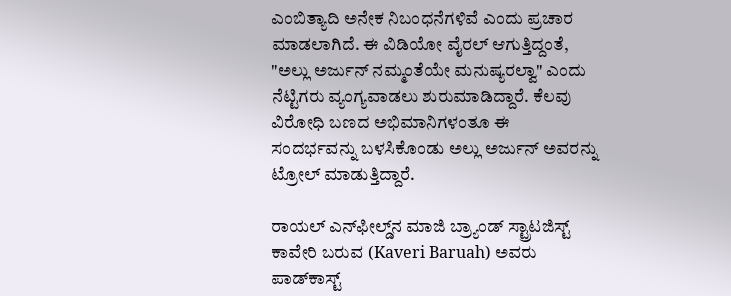ಎಂಬಿತ್ಯಾದಿ ಅನೇಕ ನಿಬಂಧನೆಗಳಿವೆ ಎಂದು ಪ್ರಚಾರ ಮಾಡಲಾಗಿದೆ. ಈ ವಿಡಿಯೋ ವೈರಲ್ ಆಗುತ್ತಿದ್ದಂತೆ, "ಅಲ್ಲು ಅರ್ಜುನ್ ನಮ್ಮಂತೆಯೇ ಮನುಷ್ಯರಲ್ವಾ" ಎಂದು ನೆಟ್ಟಿಗರು ವ್ಯಂಗ್ಯವಾಡಲು ಶುರುಮಾಡಿದ್ದಾರೆ. ಕೆಲವು ವಿರೋಧಿ ಬಣದ ಅಭಿಮಾನಿಗಳಂತೂ ಈ ಸಂದರ್ಭವನ್ನು ಬಳಸಿಕೊಂಡು ಅಲ್ಲು ಅರ್ಜುನ್ ಅವರನ್ನು ಟ್ರೋಲ್ ಮಾಡುತ್ತಿದ್ದಾರೆ.

ರಾಯಲ್ ಎನ್‌ಫೀಲ್ಡ್‌ನ ಮಾಜಿ ಬ್ರ್ಯಾಂಡ್ ಸ್ಟ್ರಾಟಜಿಸ್ಟ್ ಕಾವೇರಿ ಬರುವ (Kaveri Baruah) ಅವರು ಪಾಡ್‌ಕಾಸ್ಟ್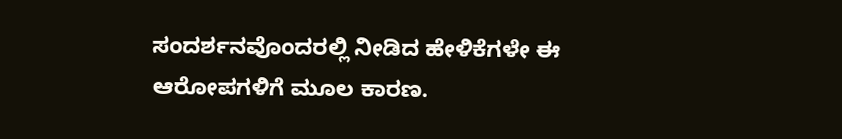ಸಂದರ್ಶನವೊಂದರಲ್ಲಿ ನೀಡಿದ ಹೇಳಿಕೆಗಳೇ ಈ ಆರೋಪಗಳಿಗೆ ಮೂಲ ಕಾರಣ.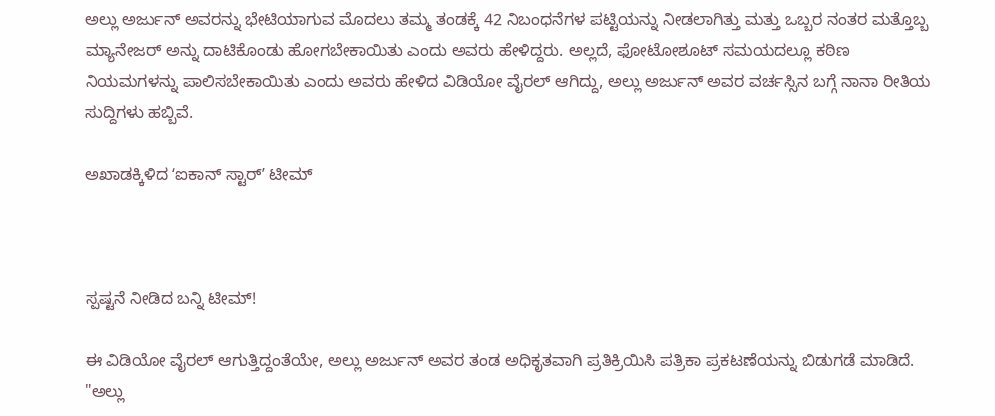ಅಲ್ಲು ಅರ್ಜುನ್ ಅವರನ್ನು ಭೇಟಿಯಾಗುವ ಮೊದಲು ತಮ್ಮ ತಂಡಕ್ಕೆ 42 ನಿಬಂಧನೆಗಳ ಪಟ್ಟಿಯನ್ನು ನೀಡಲಾಗಿತ್ತು ಮತ್ತು ಒಬ್ಬರ ನಂತರ ಮತ್ತೊಬ್ಬ ಮ್ಯಾನೇಜರ್ ಅನ್ನು ದಾಟಿಕೊಂಡು ಹೋಗಬೇಕಾಯಿತು ಎಂದು ಅವರು ಹೇಳಿದ್ದರು. ಅಲ್ಲದೆ, ಫೋಟೋಶೂಟ್ ಸಮಯದಲ್ಲೂ ಕಠಿಣ ನಿಯಮಗಳನ್ನು ಪಾಲಿಸಬೇಕಾಯಿತು ಎಂದು ಅವರು ಹೇಳಿದ ವಿಡಿಯೋ ವೈರಲ್ ಆಗಿದ್ದು, ಅಲ್ಲು ಅರ್ಜುನ್ ಅವರ ವರ್ಚಸ್ಸಿನ ಬಗ್ಗೆ ನಾನಾ ರೀತಿಯ ಸುದ್ದಿಗಳು ಹಬ್ಬಿವೆ.

ಅಖಾಡಕ್ಕಿಳಿದ ‌ʻಐಕಾನ್‌ ಸ್ಟಾರ್‌ʼ ಟೀಮ್



ಸ್ಪಷ್ಟನೆ ನೀಡಿದ ಬನ್ನಿ ಟೀಮ್!

ಈ ವಿಡಿಯೋ ವೈರಲ್‌ ಆಗುತ್ತಿದ್ದಂತೆಯೇ, ಅಲ್ಲು ಅರ್ಜುನ್ ಅವರ ತಂಡ ಅಧಿಕೃತವಾಗಿ ಪ್ರತಿಕ್ರಿಯಿಸಿ ಪತ್ರಿಕಾ ಪ್ರಕಟಣೆಯನ್ನು ಬಿಡುಗಡೆ ಮಾಡಿದೆ. "ಅಲ್ಲು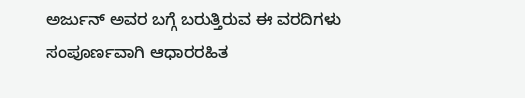ಅರ್ಜುನ್ ಅವರ ಬಗ್ಗೆ ಬರುತ್ತಿರುವ ಈ ವರದಿಗಳು ಸಂಪೂರ್ಣವಾಗಿ ಆಧಾರರಹಿತ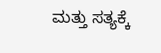ಮತ್ತು ಸತ್ಯಕ್ಕೆ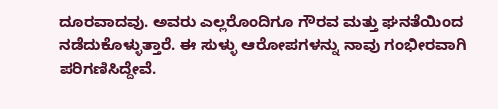ದೂರವಾದವು. ಅವರು ಎಲ್ಲರೊಂದಿಗೂ ಗೌರವ ಮತ್ತು ಘನತೆಯಿಂದ ನಡೆದುಕೊಳ್ಳುತ್ತಾರೆ. ಈ ಸುಳ್ಳು ಆರೋಪಗಳನ್ನು ನಾವು ಗಂಭೀರವಾಗಿ ಪರಿಗಣಿಸಿದ್ದೇವೆ.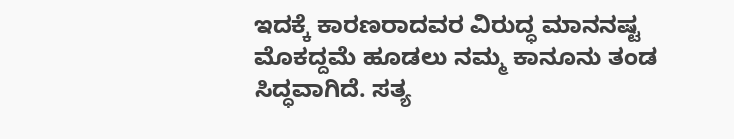ಇದಕ್ಕೆ ಕಾರಣರಾದವರ ವಿರುದ್ಧ ಮಾನನಷ್ಟ ಮೊಕದ್ದಮೆ ಹೂಡಲು ನಮ್ಮ ಕಾನೂನು ತಂಡ ಸಿದ್ಧವಾಗಿದೆ. ಸತ್ಯ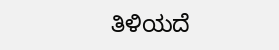ತಿಳಿಯದೆ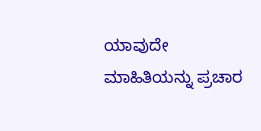ಯಾವುದೇ ಮಾಹಿತಿಯನ್ನು ಪ್ರಚಾರ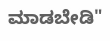ಮಾಡಬೇಡಿ"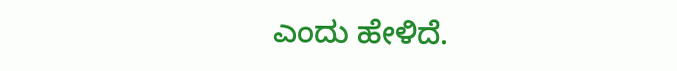ಎಂದು ಹೇಳಿದೆ.